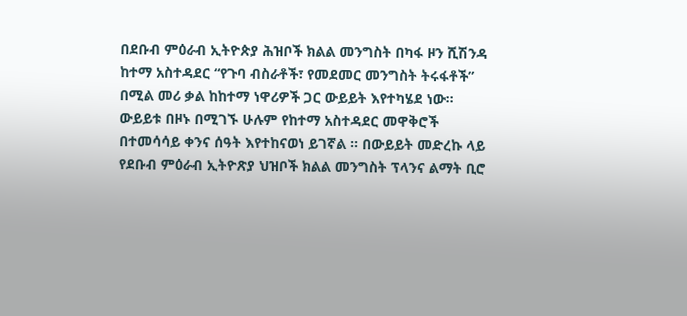በደቡብ ምዕራብ ኢትዮጵያ ሕዝቦች ክልል መንግስት በካፋ ዞን ሺሽንዳ ከተማ አስተዳደር “የጉባ ብስራቶች፣ የመደመር መንግስት ትሩፋቶች” በሚል መሪ ቃል ከከተማ ነዋሪዎች ጋር ውይይት እየተካሄደ ነው፡፡
ውይይቱ በዞኑ በሚገኙ ሁሉም የከተማ አስተዳደር መዋቅሮች በተመሳሳይ ቀንና ሰዓት እየተከናወነ ይገኛል ። በውይይት መድረኩ ላይ የደቡብ ምዕራብ ኢትዮጽያ ህዝቦች ክልል መንግስት ፕላንና ልማት ቢሮ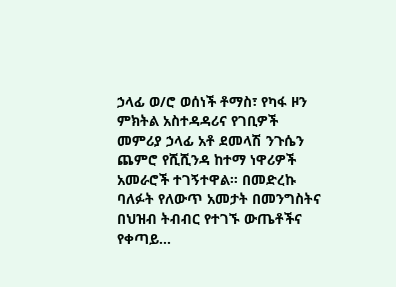ኃላፊ ወ/ሮ ወሰነች ቶማስ፣ የካፋ ዞን ምክትል አስተዳዳሪና የገቢዎች መምሪያ ኃላፊ አቶ ደመላሽ ንጉሴን ጨምሮ የሺሺንዳ ከተማ ነዋሪዎች አመራሮች ተገኝተዋል። በመድረኩ ባለፉት የለውጥ አመታት በመንግስትና በህዝብ ትብብር የተገኙ ውጤቶችና የቀጣይ…